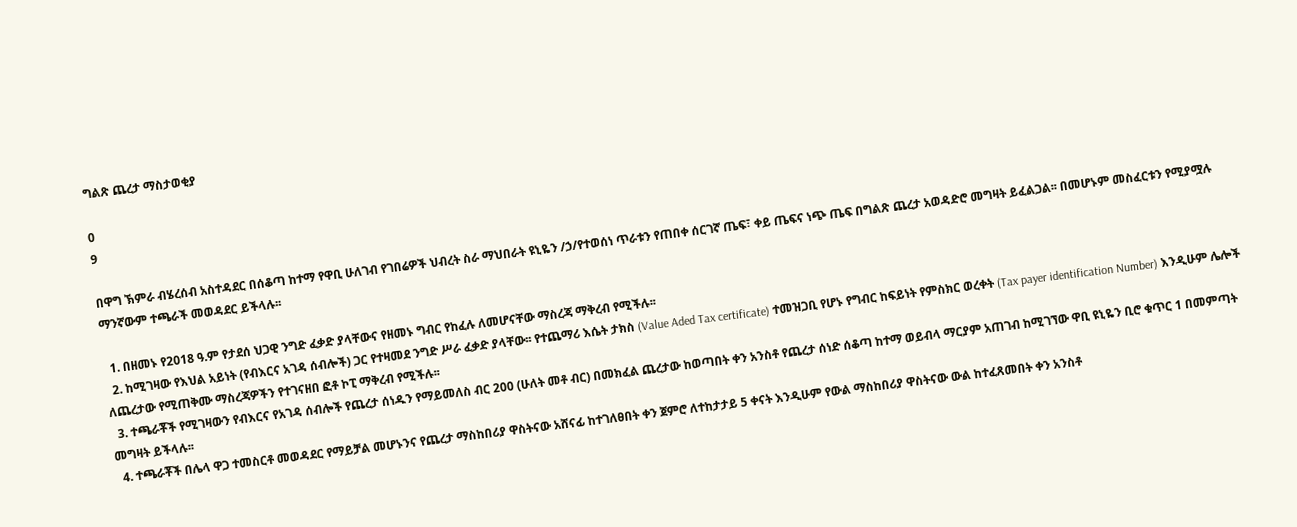ግልጽ ጨረታ ማስታወቂያ

0
9

በዋግ ኽምራ ብሄረሰብ አስተዳደር በሰቆጣ ከተማ የዋቢ ሁለገብ የገበሬዎች ህብረት ስራ ማህበራት ዩኒዬን /ኃ/የተወሰነ ጥራቱን የጠበቀ ሰርገኛ ጤፍ፣ ቀይ ጤፍና ነጭ ጤፍ በግልጽ ጨረታ አወዳድሮ መግዛት ይፈልጋል፡፡ በመሆኑም መስፈርቱን የሚያሟሉ ማንኛውም ተጫራች መወዳደር ይችላሉ፡፡

  1. በዘመኑ የ2018 ዓ.ም የታደሰ ህጋዊ ንግድ ፈቃድ ያላቸውና የዘመኑ ግብር የከፈሉ ለመሆናቸው ማስረጃ ማቅረብ የሚችሉ፡፡
  2. ከሚገዛው የእህል አይነት (የብእርና አገዳ ሰብሎች) ጋር የተዛመደ ንግድ ሥራ ፈቃድ ያላቸው፡፡ የተጨማሪ እሴት ታክስ (Value Aded Tax certificate) ተመዝጋቢ የሆኑ የግብር ከፍይነት የምስክር ወረቀት (Tax payer identification Number) እንዲሁም ሌሎች ለጨረታው የሚጠቅሙ ማስረጃዎችን የተገናዘበ ፎቶ ኮፒ ማቅረብ የሚችሉ፡፡
  3. ተጫራቾች የሚገዛውን የብእርና የአገዳ ሰብሎች የጨረታ ሰነዱን የማይመለስ ብር 200 (ሁለት መቶ ብር) በመክፈል ጨረታው ከወጣበት ቀን አንስቶ የጨረታ ሰነድ ሰቆጣ ከተማ ወይብላ ማርያም አጠገብ ከሚገኘው ዋቢ ዩኒዬን ቢሮ ቁጥር 1 በመምጣት መግዛት ይችላሉ፡፡
  4. ተጫራቾች በሌላ ዋጋ ተመስርቶ መወዳደር የማይቻል መሆኑንና የጨረታ ማስከበሪያ ዋስትናው አሸናፊ ከተገለፀበት ቀን ጀምሮ ለተከታታይ 5 ቀናት እንዲሁም የውል ማስከበሪያ ዋስትናው ውል ከተፈጸመበት ቀን አንስቶ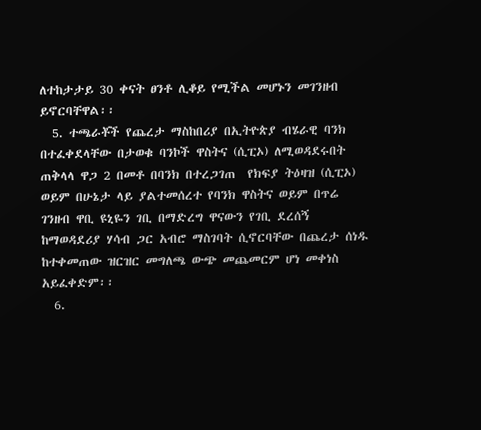ለተከታታይ 30 ቀናት ፀንቶ ሊቆይ የሚችል መሆኑን መገንዘብ ይኖርባቸዋል፡፡
  5. ተጫራቾች የጨረታ ማስከበሪያ በኢትዮጵያ ብሄራዊ ባንክ በተፈቀደላቸው በታወቁ ባንኮች ዋስትና (ሲፒኦ) ለሚወዳደሩበት ጠቅላላ ዋጋ 2 በመቶ በባንክ በተረጋገጠ  የክፍያ ትዕዛዝ (ሲፒኦ) ወይም በሁኔታ ላይ ያልተመሰረተ የባንክ ዋስትና ወይም በጥሬ ገንዘብ ዋቢ ዩኒዬን ገቢ በማድረግ ዋናውን የገቢ ደረሰኝ ከማወዳደሪያ ሃሳብ ጋር አብሮ ማስገባት ሲኖርባቸው በጨረታ ሰነዱ ከተቀመጠው ዝርዝር መግለጫ ውጭ መጨመርም ሆነ መቀነስ አይፈቀድም፡፡
  6.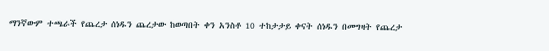ማንኛውም ተጫራች የጨረታ ሰነዱን ጨረታው ከወጣበት ቀን አንስቶ 10 ተከታታይ ቀናት ሰነዱን በመግዛት የጨረታ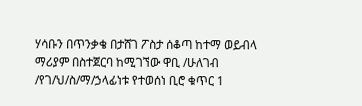ሃሳቡን በጥንቃቄ በታሸገ ፖስታ ሰቆጣ ከተማ ወይብላ ማሪያም በስተጀርባ ከሚገኘው ዋቢ /ሁለገብ /የገ/ህ/ስ/ማ/ኃላፊነቱ የተወሰነ ቢሮ ቁጥር 1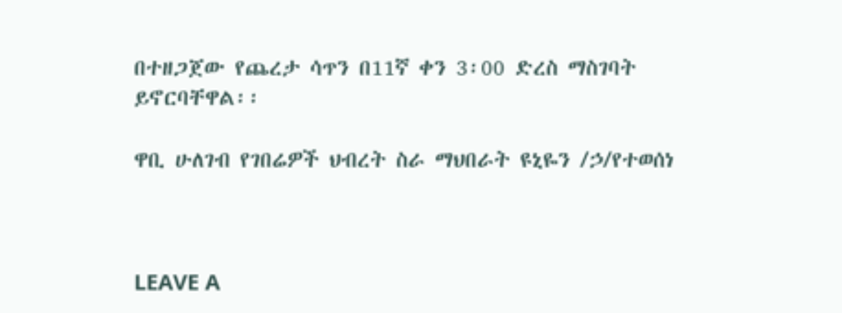በተዘጋጀው የጨረታ ሳጥን በ11ኛ ቀን 3፡00 ድረስ ማስገባት ይኖርባቸዋል፡፡

ዋቢ ሁለገብ የገበሬዎች ህብረት ስራ ማህበራት ዩኒዬን /ኃ/የተወሰነ



LEAVE A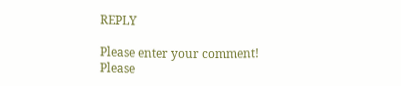REPLY

Please enter your comment!
Please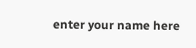enter your name here